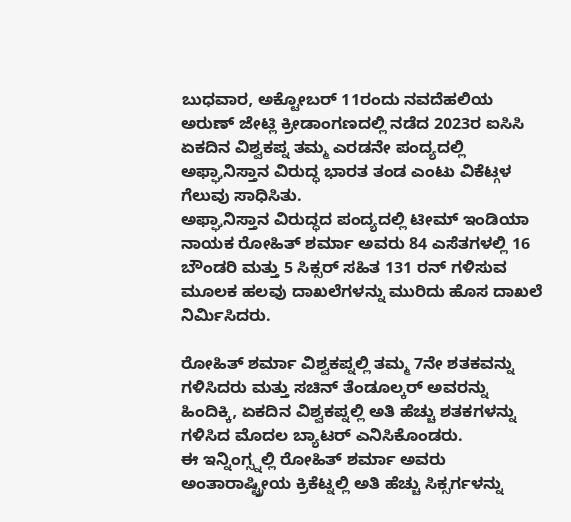ಬುಧವಾರ, ಅಕ್ಟೋಬರ್ 11ರಂದು ನವದೆಹಲಿಯ ಅರುಣ್ ಜೇಟ್ಲಿ ಕ್ರೀಡಾಂಗಣದಲ್ಲಿ ನಡೆದ 2023ರ ಐಸಿಸಿ ಏಕದಿನ ವಿಶ್ವಕಪ್ನ ತಮ್ಮ ಎರಡನೇ ಪಂದ್ಯದಲ್ಲಿ ಅಫ್ಘಾನಿಸ್ತಾನ ವಿರುದ್ಧ ಭಾರತ ತಂಡ ಎಂಟು ವಿಕೆಟ್ಗಳ ಗೆಲುವು ಸಾಧಿಸಿತು.
ಅಫ್ಘಾನಿಸ್ತಾನ ವಿರುದ್ಧದ ಪಂದ್ಯದಲ್ಲಿ ಟೀಮ್ ಇಂಡಿಯಾ ನಾಯಕ ರೋಹಿತ್ ಶರ್ಮಾ ಅವರು 84 ಎಸೆತಗಳಲ್ಲಿ 16 ಬೌಂಡರಿ ಮತ್ತು 5 ಸಿಕ್ಸರ್ ಸಹಿತ 131 ರನ್ ಗಳಿಸುವ ಮೂಲಕ ಹಲವು ದಾಖಲೆಗಳನ್ನು ಮುರಿದು ಹೊಸ ದಾಖಲೆ ನಿರ್ಮಿಸಿದರು.

ರೋಹಿತ್ ಶರ್ಮಾ ವಿಶ್ವಕಪ್ನಲ್ಲಿ ತಮ್ಮ 7ನೇ ಶತಕವನ್ನು ಗಳಿಸಿದರು ಮತ್ತು ಸಚಿನ್ ತೆಂಡೂಲ್ಕರ್ ಅವರನ್ನು ಹಿಂದಿಕ್ಕಿ, ಏಕದಿನ ವಿಶ್ವಕಪ್ನಲ್ಲಿ ಅತಿ ಹೆಚ್ಚು ಶತಕಗಳನ್ನು ಗಳಿಸಿದ ಮೊದಲ ಬ್ಯಾಟರ್ ಎನಿಸಿಕೊಂಡರು.
ಈ ಇನ್ನಿಂಗ್ಸ್ನಲ್ಲಿ ರೋಹಿತ್ ಶರ್ಮಾ ಅವರು ಅಂತಾರಾಷ್ಟ್ರೀಯ ಕ್ರಿಕೆಟ್ನಲ್ಲಿ ಅತಿ ಹೆಚ್ಚು ಸಿಕ್ಸರ್ಗಳನ್ನು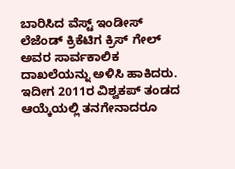ಬಾರಿಸಿದ ವೆಸ್ಟ್ ಇಂಡೀಸ್ ಲೆಜೆಂಡ್ ಕ್ರಿಕೆಟಿಗ ಕ್ರಿಸ್ ಗೇಲ್ ಅವರ ಸಾರ್ವಕಾಲಿಕ ದಾಖಲೆಯನ್ನು ಅಳಿಸಿ ಹಾಕಿದರು.
ಇದೀಗ 2011ರ ವಿಶ್ವಕಪ್ ತಂಡದ ಆಯ್ಕೆಯಲ್ಲಿ ತನಗೇನಾದರೂ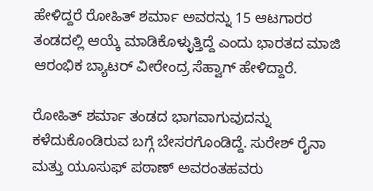ಹೇಳಿದ್ದರೆ ರೋಹಿತ್ ಶರ್ಮಾ ಅವರನ್ನು 15 ಆಟಗಾರರ ತಂಡದಲ್ಲಿ ಆಯ್ಕೆ ಮಾಡಿಕೊಳ್ಳುತ್ತಿದ್ದೆ ಎಂದು ಭಾರತದ ಮಾಜಿ ಆರಂಭಿಕ ಬ್ಯಾಟರ್ ವೀರೇಂದ್ರ ಸೆಹ್ವಾಗ್ ಹೇಳಿದ್ದಾರೆ.

ರೋಹಿತ್ ಶರ್ಮಾ ತಂಡದ ಭಾಗವಾಗುವುದನ್ನು ಕಳೆದುಕೊಂಡಿರುವ ಬಗ್ಗೆ ಬೇಸರಗೊಂಡಿದ್ದೆ. ಸುರೇಶ್ ರೈನಾ ಮತ್ತು ಯೂಸುಫ್ ಪಠಾಣ್ ಅವರಂತಹವರು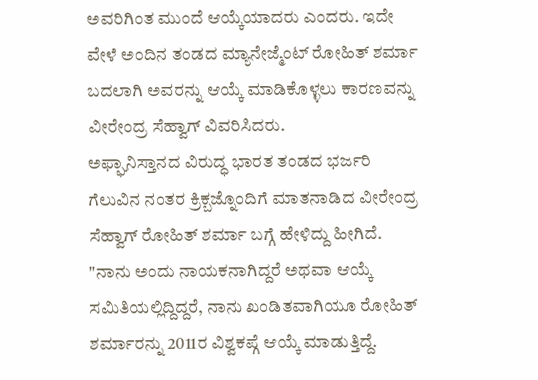ಅವರಿಗಿಂತ ಮುಂದೆ ಆಯ್ಕೆಯಾದರು ಎಂದರು. ಇದೇ ವೇಳೆ ಅಂದಿನ ತಂಡದ ಮ್ಯಾನೇಜ್ಮೆಂಟ್ ರೋಹಿತ್ ಶರ್ಮಾ ಬದಲಾಗಿ ಅವರನ್ನು ಆಯ್ಕೆ ಮಾಡಿಕೊಳ್ಳಲು ಕಾರಣವನ್ನು ವೀರೇಂದ್ರ ಸೆಹ್ವಾಗ್ ವಿವರಿಸಿದರು.
ಅಫ್ಘಾನಿಸ್ತಾನದ ವಿರುದ್ಧ ಭಾರತ ತಂಡದ ಭರ್ಜರಿ ಗೆಲುವಿನ ನಂತರ ಕ್ರಿಕ್ಬಜ್ನೊಂದಿಗೆ ಮಾತನಾಡಿದ ವೀರೇಂದ್ರ ಸೆಹ್ವಾಗ್ ರೋಹಿತ್ ಶರ್ಮಾ ಬಗ್ಗೆ ಹೇಳಿದ್ದು ಹೀಗಿದೆ.
"ನಾನು ಅಂದು ನಾಯಕನಾಗಿದ್ದರೆ ಅಥವಾ ಆಯ್ಕೆ ಸಮಿತಿಯಲ್ಲಿದ್ದಿದ್ದರೆ, ನಾನು ಖಂಡಿತವಾಗಿಯೂ ರೋಹಿತ್ ಶರ್ಮಾರನ್ನು 2011ರ ವಿಶ್ವಕಪ್ಗೆ ಆಯ್ಕೆ ಮಾಡುತ್ತಿದ್ದೆ.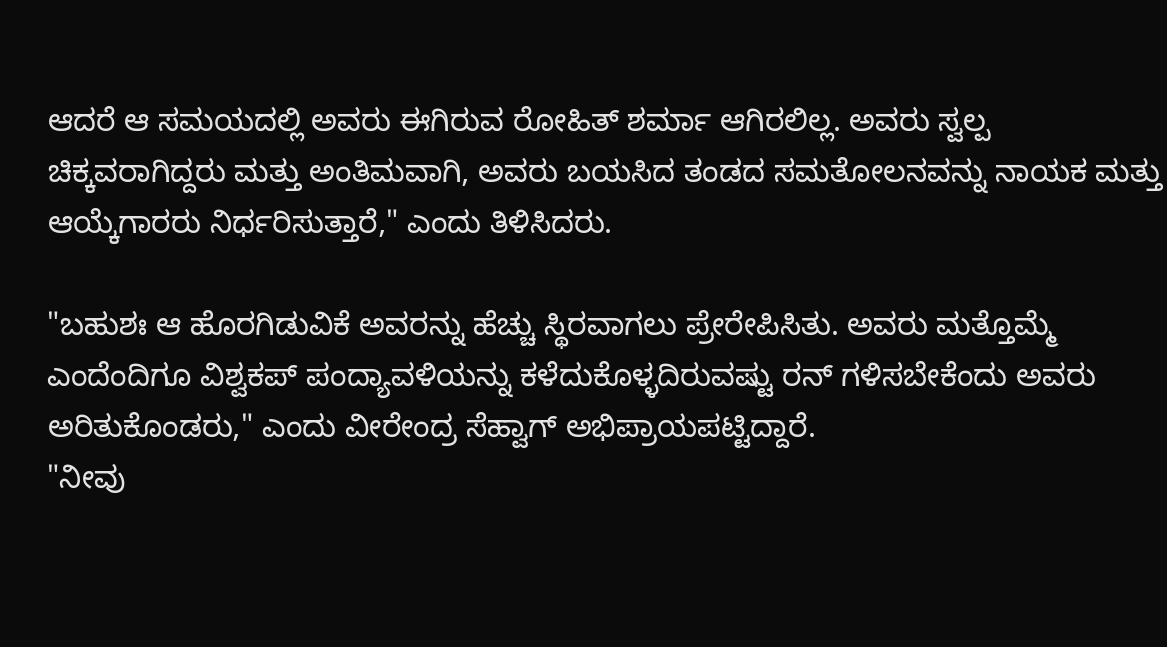ಆದರೆ ಆ ಸಮಯದಲ್ಲಿ ಅವರು ಈಗಿರುವ ರೋಹಿತ್ ಶರ್ಮಾ ಆಗಿರಲಿಲ್ಲ. ಅವರು ಸ್ವಲ್ಪ ಚಿಕ್ಕವರಾಗಿದ್ದರು ಮತ್ತು ಅಂತಿಮವಾಗಿ, ಅವರು ಬಯಸಿದ ತಂಡದ ಸಮತೋಲನವನ್ನು ನಾಯಕ ಮತ್ತು ಆಯ್ಕೆಗಾರರು ನಿರ್ಧರಿಸುತ್ತಾರೆ," ಎಂದು ತಿಳಿಸಿದರು.

"ಬಹುಶಃ ಆ ಹೊರಗಿಡುವಿಕೆ ಅವರನ್ನು ಹೆಚ್ಚು ಸ್ಥಿರವಾಗಲು ಪ್ರೇರೇಪಿಸಿತು. ಅವರು ಮತ್ತೊಮ್ಮೆ ಎಂದೆಂದಿಗೂ ವಿಶ್ವಕಪ್ ಪಂದ್ಯಾವಳಿಯನ್ನು ಕಳೆದುಕೊಳ್ಳದಿರುವಷ್ಟು ರನ್ ಗಳಿಸಬೇಕೆಂದು ಅವರು ಅರಿತುಕೊಂಡರು," ಎಂದು ವೀರೇಂದ್ರ ಸೆಹ್ವಾಗ್ ಅಭಿಪ್ರಾಯಪಟ್ಟಿದ್ದಾರೆ.
"ನೀವು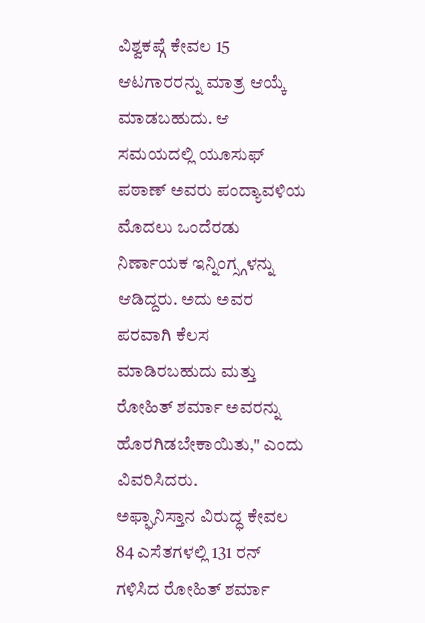ವಿಶ್ವಕಪ್ಗೆ ಕೇವಲ 15 ಆಟಗಾರರನ್ನು ಮಾತ್ರ ಆಯ್ಕೆ ಮಾಡಬಹುದು. ಆ ಸಮಯದಲ್ಲಿ ಯೂಸುಫ್ ಪಠಾಣ್ ಅವರು ಪಂದ್ಯಾವಳಿಯ ಮೊದಲು ಒಂದೆರಡು ನಿರ್ಣಾಯಕ ಇನ್ನಿಂಗ್ಸ್ಗಳನ್ನು ಆಡಿದ್ದರು. ಅದು ಅವರ ಪರವಾಗಿ ಕೆಲಸ ಮಾಡಿರಬಹುದು ಮತ್ತು ರೋಹಿತ್ ಶರ್ಮಾ ಅವರನ್ನು ಹೊರಗಿಡಬೇಕಾಯಿತು," ಎಂದು ವಿವರಿಸಿದರು.
ಅಫ್ಘಾನಿಸ್ತಾನ ವಿರುದ್ಧ ಕೇವಲ 84 ಎಸೆತಗಳಲ್ಲಿ 131 ರನ್ ಗಳಿಸಿದ ರೋಹಿತ್ ಶರ್ಮಾ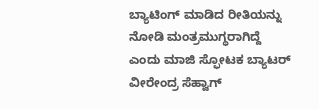ಬ್ಯಾಟಿಂಗ್ ಮಾಡಿದ ರೀತಿಯನ್ನು ನೋಡಿ ಮಂತ್ರಮುಗ್ಧರಾಗಿದ್ದೆ ಎಂದು ಮಾಜಿ ಸ್ಫೋಟಕ ಬ್ಯಾಟರ್ ವೀರೇಂದ್ರ ಸೆಹ್ವಾಗ್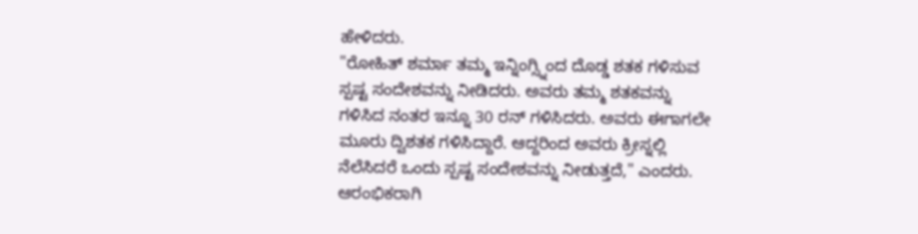ಹೇಳಿದರು.
"ರೋಹಿತ್ ಶರ್ಮಾ ತಮ್ಮ ಇನ್ನಿಂಗ್ಸ್ನಿಂದ ದೊಡ್ಡ ಶತಕ ಗಳಿಸುವ ಸ್ಪಷ್ಟ ಸಂದೇಶವನ್ನು ನೀಡಿದರು. ಅವರು ತಮ್ಮ ಶತಕವನ್ನು ಗಳಿಸಿದ ನಂತರ ಇನ್ನೂ 30 ರನ್ ಗಳಿಸಿದರು. ಅವರು ಈಗಾಗಲೇ ಮೂರು ದ್ವಿಶತಕ ಗಳಿಸಿದ್ದಾರೆ. ಆದ್ದರಿಂದ ಅವರು ಕ್ರೀಸ್ನಲ್ಲಿ ನೆಲೆಸಿದರೆ ಒಂದು ಸ್ಪಷ್ಟ ಸಂದೇಶವನ್ನು ನೀಡುತ್ತದೆ," ಎಂದರು.
ಆರಂಭಿಕರಾಗಿ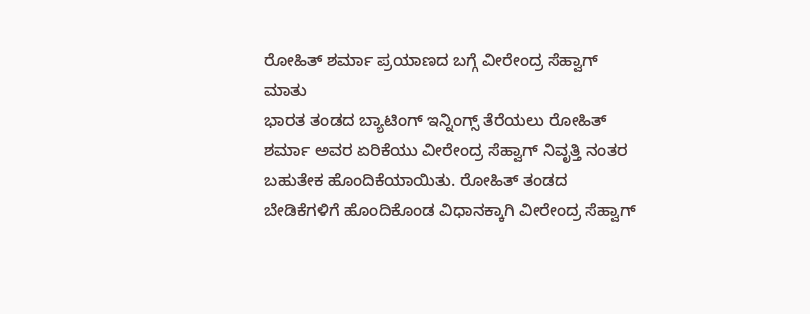ರೋಹಿತ್ ಶರ್ಮಾ ಪ್ರಯಾಣದ ಬಗ್ಗೆ ವೀರೇಂದ್ರ ಸೆಹ್ವಾಗ್ ಮಾತು
ಭಾರತ ತಂಡದ ಬ್ಯಾಟಿಂಗ್ ಇನ್ನಿಂಗ್ಸ್ ತೆರೆಯಲು ರೋಹಿತ್ ಶರ್ಮಾ ಅವರ ಏರಿಕೆಯು ವೀರೇಂದ್ರ ಸೆಹ್ವಾಗ್ ನಿವೃತ್ತಿ ನಂತರ ಬಹುತೇಕ ಹೊಂದಿಕೆಯಾಯಿತು. ರೋಹಿತ್ ತಂಡದ ಬೇಡಿಕೆಗಳಿಗೆ ಹೊಂದಿಕೊಂಡ ವಿಧಾನಕ್ಕಾಗಿ ವೀರೇಂದ್ರ ಸೆಹ್ವಾಗ್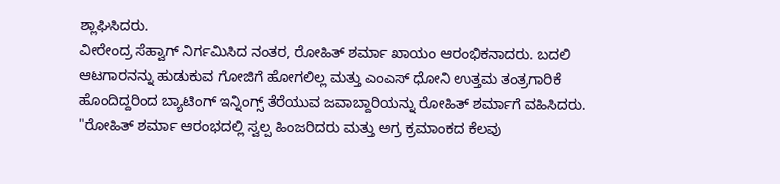ಶ್ಲಾಘಿಸಿದರು.
ವೀರೇಂದ್ರ ಸೆಹ್ವಾಗ್ ನಿರ್ಗಮಿಸಿದ ನಂತರ, ರೋಹಿತ್ ಶರ್ಮಾ ಖಾಯಂ ಆರಂಭಿಕನಾದರು. ಬದಲಿ ಆಟಗಾರನನ್ನು ಹುಡುಕುವ ಗೋಜಿಗೆ ಹೋಗಲಿಲ್ಲ ಮತ್ತು ಎಂಎಸ್ ಧೋನಿ ಉತ್ತಮ ತಂತ್ರಗಾರಿಕೆ ಹೊಂದಿದ್ದರಿಂದ ಬ್ಯಾಟಿಂಗ್ ಇನ್ನಿಂಗ್ಸ್ ತೆರೆಯುವ ಜವಾಬ್ದಾರಿಯನ್ನು ರೋಹಿತ್ ಶರ್ಮಾಗೆ ವಹಿಸಿದರು.
"ರೋಹಿತ್ ಶರ್ಮಾ ಆರಂಭದಲ್ಲಿ ಸ್ವಲ್ಪ ಹಿಂಜರಿದರು ಮತ್ತು ಅಗ್ರ ಕ್ರಮಾಂಕದ ಕೆಲವು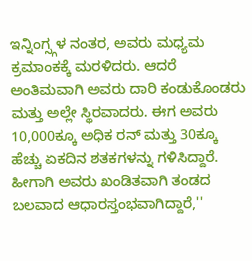ಇನ್ನಿಂಗ್ಸ್ಗಳ ನಂತರ, ಅವರು ಮಧ್ಯಮ ಕ್ರಮಾಂಕಕ್ಕೆ ಮರಳಿದರು. ಆದರೆ ಅಂತಿಮವಾಗಿ ಅವರು ದಾರಿ ಕಂಡುಕೊಂಡರು ಮತ್ತು ಅಲ್ಲೇ ಸ್ಥಿರವಾದರು. ಈಗ ಅವರು 10,000ಕ್ಕೂ ಅಧಿಕ ರನ್ ಮತ್ತು 30ಕ್ಕೂ ಹೆಚ್ಚು ಏಕದಿನ ಶತಕಗಳನ್ನು ಗಳಿಸಿದ್ದಾರೆ. ಹೀಗಾಗಿ ಅವರು ಖಂಡಿತವಾಗಿ ತಂಡದ ಬಲವಾದ ಆಧಾರಸ್ತಂಭವಾಗಿದ್ದಾರೆ,''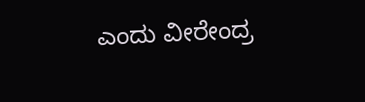ಎಂದು ವೀರೇಂದ್ರ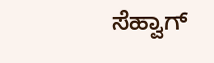ಸೆಹ್ವಾಗ್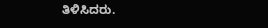ತಿಳಿಸಿದರು.